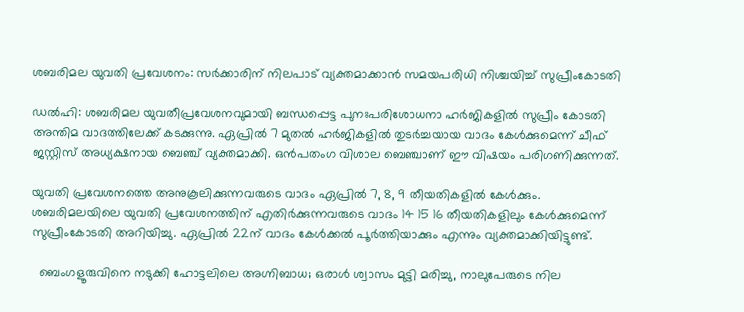ശബരിമല യുവതി പ്രവേശനം: സർക്കാരിന് നിലപാട് വ്യക്തമാക്കാൻ സമയപരിധി നിശ്ചയിച്ച് സുപ്രീംകോടതി

ഡൽഹി: ശബരിമല യുവതീപ്രവേശനവുമായി ബന്ധപ്പെട്ട പുനഃപരിശോധനാ ഹർജികളിൽ സുപ്രീം കോടതി അന്തിമ വാദത്തിലേക്ക് കടക്കുന്നു. ഏപ്രിൽ 7 മുതൽ ഹർജികളിൽ തുടർച്ചയായ വാദം കേൾക്കുമെന്ന് ചീഫ് ജസ്റ്റിസ് അധ്യക്ഷനായ ബെഞ്ച് വ്യക്തമാക്കി. ഒൻപതംഗ വിശാല ബെഞ്ചാണ് ഈ വിഷയം പരിഗണിക്കുന്നത്.

യുവതി പ്രവേശനത്തെ അനുകൂലിക്കുന്നവരുടെ വാദം ഏപ്രിൽ 7, 8, 9 തീയതികളിൽ കേൾക്കും. ശബരിമലയിലെ യുവതി പ്രവേശനത്തിന് എതിർക്കുന്നവരുടെ വാദം 14 15 16 തീയതികളിലും കേൾക്കുമെന്ന് സുപ്രീംകോടതി അറിയിച്ചു. ഏപ്രിൽ 22ന് വാദം കേൾക്കൽ പൂർത്തിയാക്കും എന്നും വ്യക്തമാക്കിയിട്ടുണ്ട്.

  ബെംഗളൂരുവിനെ നടുക്കി ഹോട്ടലിലെ അഗ്നിബാധ; ഒരാൾ ശ്വാസം മുട്ടി മരിച്ചു, നാലുപേരുടെ നില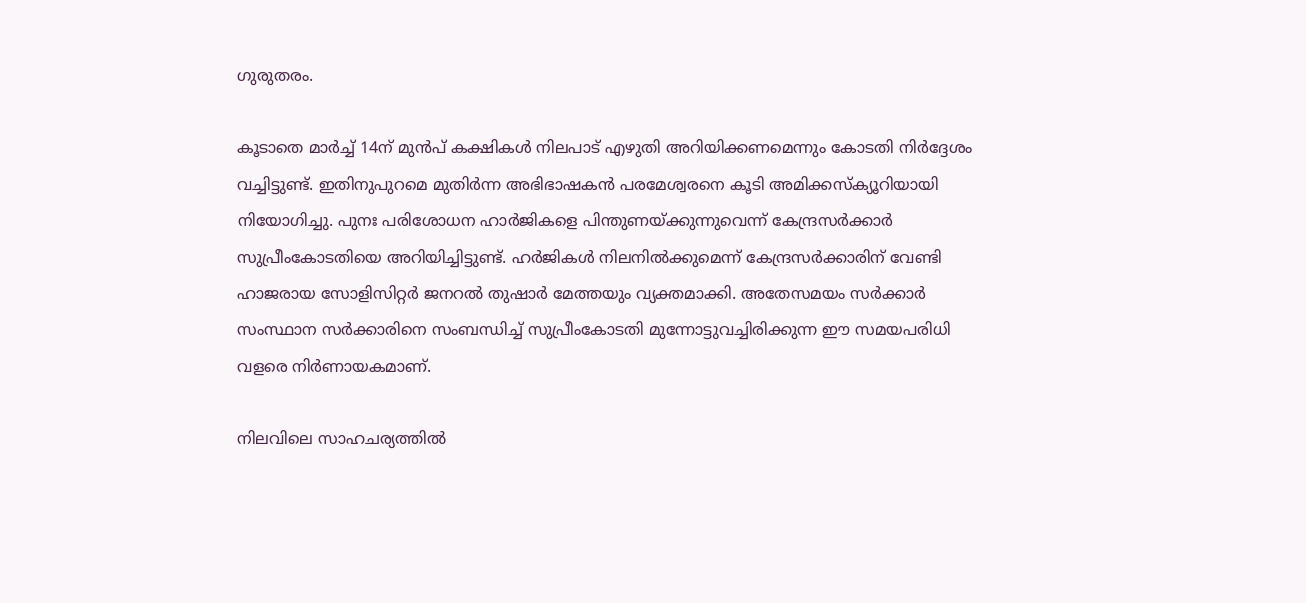ഗുരുതരം.

കൂടാതെ മാർച്ച് 14ന് മുൻപ് കക്ഷികൾ നിലപാട് എഴുതി അറിയിക്കണമെന്നും കോടതി നിർദ്ദേശം വച്ചിട്ടുണ്ട്. ഇതിനുപുറമെ മുതിർന്ന അഭിഭാഷകൻ പരമേശ്വരനെ കൂടി അമിക്കസ്ക്യൂറിയായി നിയോഗിച്ചു. പുനഃ പരിശോധന ഹാർജികളെ പിന്തുണയ്ക്കുന്നുവെന്ന് കേന്ദ്രസർക്കാർ സുപ്രീംകോടതിയെ അറിയിച്ചിട്ടുണ്ട്. ഹർജികൾ നിലനിൽക്കുമെന്ന് കേന്ദ്രസർക്കാരിന് വേണ്ടി ഹാജരായ സോളിസിറ്റർ ജനറൽ തുഷാർ മേത്തയും വ്യക്തമാക്കി. അതേസമയം സർക്കാർ സംസ്ഥാന സർക്കാരിനെ സംബന്ധിച്ച് സുപ്രീംകോടതി മുന്നോട്ടുവച്ചിരിക്കുന്ന ഈ സമയപരിധി വളരെ നിർണായകമാണ്.

നിലവിലെ സാഹചര്യത്തിൽ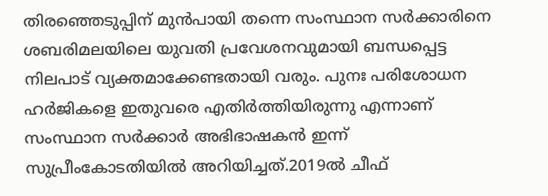തിരഞ്ഞെടുപ്പിന് മുൻപായി തന്നെ സംസ്ഥാന സർക്കാരിനെ ശബരിമലയിലെ യുവതി പ്രവേശനവുമായി ബന്ധപ്പെട്ട നിലപാട് വ്യക്തമാക്കേണ്ടതായി വരും. പുനഃ പരിശോധന ഹർജികളെ ഇതുവരെ എതിർത്തിയിരുന്നു എന്നാണ് സംസ്ഥാന സർക്കാർ അഭിഭാഷകൻ ഇന്ന് സുപ്രീംകോടതിയിൽ അറിയിച്ചത്.2019ല്‍ ചീഫ്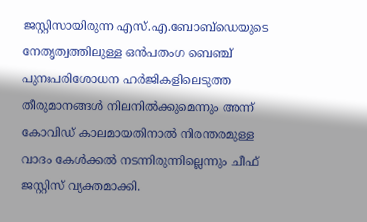ജസ്റ്റിസായിരുന്ന എസ്.എ.ബോബ്ഡെയുടെ നേതൃത്വത്തിലുള്ള ഒന്‍പതംഗ ബെഞ്ച് പുനഃപരിശോധന ഹര്‍ജികളിലെടുത്ത തീരുമാനങ്ങള്‍ നിലനില്‍ക്കുമെന്നും അന്ന് കോവിഡ് കാലമായതിനാല്‍ നിരന്തരമുള്ള വാദം കേള്‍ക്കല്‍ നടന്നിരുന്നില്ലെന്നും ചീഫ് ജസ്റ്റിസ് വ്യക്തമാക്കി.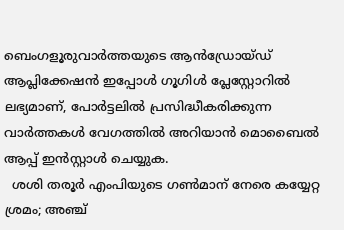ബെംഗളൂരുവാർത്തയുടെ ആൻഡ്രോയ്ഡ് ആപ്ലിക്കേഷൻ ഇപ്പോൾ ഗൂഗിൾ പ്ലേസ്റ്റോറിൽ ലഭ്യമാണ്, പോർട്ടലിൽ പ്രസിദ്ധീകരിക്കുന്ന വാർത്തകൾ വേഗത്തിൽ അറിയാൻ മൊബൈൽ ആപ്പ് ഇൻസ്റ്റാൾ ചെയ്യുക.
  ശശി തരൂര്‍ എംപിയുടെ ഗണ്‍മാന് നേരെ കയ്യേറ്റ ശ്രമം; അഞ്ച്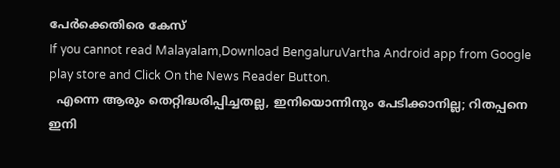പേര്‍ക്കെതിരെ കേസ്
If you cannot read Malayalam,Download BengaluruVartha Android app from Google play store and Click On the News Reader Button.
  എന്നെ ആരും തെറ്റിദ്ധരിപ്പിച്ചതല്ല, ഇനിയൊന്നിനും പേടിക്കാനില്ല; റിതപ്പനെ ഇനി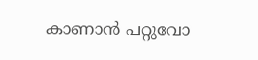കാണാന്‍ പറ്റുവോ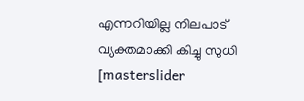എന്നറിയില്ല നിലപാട് വ്യക്തമാക്കി കിച്ചു സുധി
[masterslider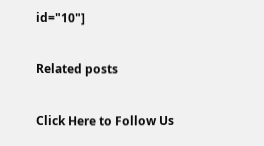id="10"]

Related posts

Click Here to Follow Us